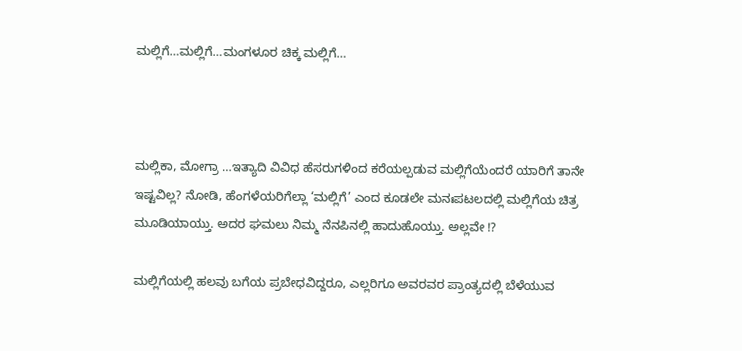ಮಲ್ಲಿಗೆ…ಮಲ್ಲಿಗೆ…ಮಂಗಳೂರ ಚಿಕ್ಕ ಮಲ್ಲಿಗೆ…



ಮಲ್ಲಿಕಾ, ಮೋಗ್ರಾ …ಇತ್ಯಾದಿ ವಿವಿಧ ಹೆಸರುಗಳಿಂದ ಕರೆಯಲ್ಪಡುವ ಮಲ್ಲಿಗೆಯೆಂದರೆ ಯಾರಿಗೆ ತಾನೇ ಇಷ್ಟವಿಲ್ಲ? ನೋಡಿ, ಹೆಂಗಳೆಯರಿಗೆಲ್ಲಾ ‘ಮಲ್ಲಿಗೆ’ ಎಂದ ಕೂಡಲೇ ಮನಃಪಟಲದಲ್ಲಿ ಮಲ್ಲಿಗೆಯ ಚಿತ್ರ ಮೂಡಿಯಾಯ್ತು. ಅದರ ಘಮಲು ನಿಮ್ಮ ನೆನಪಿನಲ್ಲಿ ಹಾದುಹೊಯ್ತು. ಅಲ್ಲವೇ !?

ಮಲ್ಲಿಗೆಯಲ್ಲಿ ಹಲವು ಬಗೆಯ ಪ್ರಬೇಧವಿದ್ದರೂ, ಎಲ್ಲರಿಗೂ ಅವರವರ ಪ್ರಾಂತ್ಯದಲ್ಲಿ ಬೆಳೆಯುವ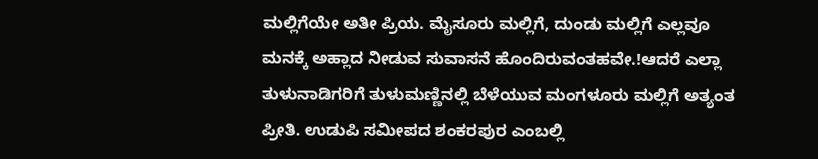ಮಲ್ಲಿಗೆಯೇ ಅತೀ ಪ್ರಿಯ. ಮೈಸೂರು ಮಲ್ಲಿಗೆ, ದುಂಡು ಮಲ್ಲಿಗೆ ಎಲ್ಲವೂ ಮನಕ್ಕೆ ಅಹ್ಲಾದ ನೀಡುವ ಸುವಾಸನೆ ಹೊಂದಿರುವಂತಹವೇ.!ಆದರೆ ಎಲ್ಲಾ ತುಳುನಾಡಿಗರಿಗೆ ತುಳುಮಣ್ಣಿನಲ್ಲಿ ಬೆಳೆಯುವ ಮಂಗಳೂರು ಮಲ್ಲಿಗೆ ಅತ್ಯಂತ ಪ್ರೀತಿ. ಉಡುಪಿ ಸಮೀಪದ ಶಂಕರಪುರ ಎಂಬಲ್ಲಿ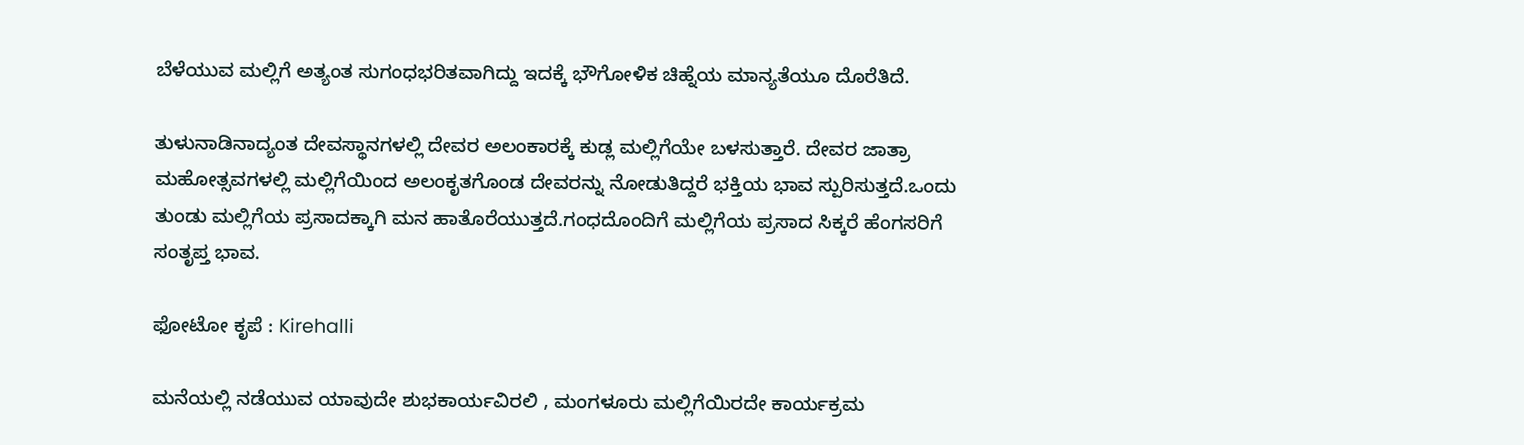ಬೆಳೆಯುವ ಮಲ್ಲಿಗೆ ಅತ್ಯಂತ ಸುಗಂಧಭರಿತವಾಗಿದ್ದು ಇದಕ್ಕೆ ಭೌಗೋಳಿಕ ಚಿಹ್ನೆಯ ಮಾನ್ಯತೆಯೂ ದೊರೆತಿದೆ.

ತುಳುನಾಡಿನಾದ್ಯಂತ ದೇವಸ್ಥಾನಗಳಲ್ಲಿ ದೇವರ ಅಲಂಕಾರಕ್ಕೆ ಕುಡ್ಲ ಮಲ್ಲಿಗೆಯೇ ಬಳಸುತ್ತಾರೆ. ದೇವರ ಜಾತ್ರಾ ಮಹೋತ್ಸವಗಳಲ್ಲಿ ಮಲ್ಲಿಗೆಯಿಂದ ಅಲಂಕೃತಗೊಂಡ ದೇವರನ್ನು ನೋಡುತಿದ್ದರೆ ಭಕ್ತಿಯ ಭಾವ ಸ್ಪುರಿಸುತ್ತದೆ.ಒಂದು ತುಂಡು ಮಲ್ಲಿಗೆಯ ಪ್ರಸಾದಕ್ಕಾಗಿ ಮನ ಹಾತೊರೆಯುತ್ತದೆ.ಗಂಧದೊಂದಿಗೆ ಮಲ್ಲಿಗೆಯ ಪ್ರಸಾದ ಸಿಕ್ಕರೆ ಹೆಂಗಸರಿಗೆ ಸಂತೃಪ್ತ ಭಾವ.

ಫೋಟೋ ಕೃಪೆ : Kirehalli

ಮನೆಯಲ್ಲಿ ನಡೆಯುವ ಯಾವುದೇ ಶುಭಕಾರ್ಯವಿರಲಿ , ಮಂಗಳೂರು ಮಲ್ಲಿಗೆಯಿರದೇ ಕಾರ್ಯಕ್ರಮ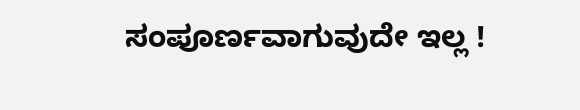ಸಂಪೂರ್ಣವಾಗುವುದೇ ಇಲ್ಲ !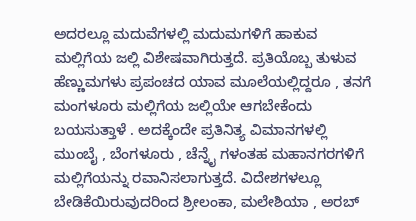ಅದರಲ್ಲೂ ಮದುವೆಗಳಲ್ಲಿ ಮದುಮಗಳಿಗೆ ಹಾಕುವ ಮಲ್ಲಿಗೆಯ ಜಲ್ಲಿ ವಿಶೇಷವಾಗಿರುತ್ತದೆ. ಪ್ರತಿಯೊಬ್ಬ ತುಳುವ ಹೆಣ್ಣುಮಗಳು ಪ್ರಪಂಚದ ಯಾವ ಮೂಲೆಯಲ್ಲಿದ್ದರೂ , ತನಗೆ ಮಂಗಳೂರು ಮಲ್ಲಿಗೆಯ ಜಲ್ಲಿಯೇ ಆಗಬೇಕೆಂದು ಬಯಸುತ್ತಾಳೆ . ಅದಕ್ಕೆಂದೇ ಪ್ರತಿನಿತ್ಯ ವಿಮಾನಗಳಲ್ಲಿ ಮುಂಬೈ , ಬೆಂಗಳೂರು , ಚೆನ್ನೈ ಗಳಂತಹ ಮಹಾನಗರಗಳಿಗೆ ಮಲ್ಲಿಗೆಯನ್ನು ರವಾನಿಸಲಾಗುತ್ತದೆ. ವಿದೇಶಗಳಲ್ಲೂ ಬೇಡಿಕೆಯಿರುವುದರಿಂದ ಶ್ರೀಲಂಕಾ, ಮಲೇಶಿಯಾ , ಅರಬ್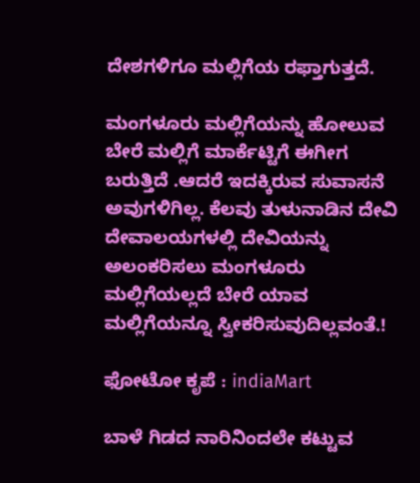ದೇಶಗಳಿಗೂ ಮಲ್ಲಿಗೆಯ ರಫ್ತಾಗುತ್ತದೆ.

ಮಂಗಳೂರು ಮಲ್ಲಿಗೆಯನ್ನು ಹೋಲುವ ಬೇರೆ ಮಲ್ಲಿಗೆ ಮಾರ್ಕೆಟ್ಟಿಗೆ ಈಗೀಗ ಬರುತ್ತಿದೆ .ಆದರೆ ಇದಕ್ಕಿರುವ ಸುವಾಸನೆ ಅವುಗಳಿಗಿಲ್ಲ. ಕೆಲವು ತುಳುನಾಡಿನ ದೇವಿ ದೇವಾಲಯಗಳಲ್ಲಿ ದೇವಿಯನ್ನು ಅಲಂಕರಿಸಲು ಮಂಗಳೂರು ಮಲ್ಲಿಗೆಯಲ್ಲದೆ ಬೇರೆ ಯಾವ ಮಲ್ಲಿಗೆಯನ್ನೂ ಸ್ವೀಕರಿಸುವುದಿಲ್ಲವಂತೆ.!

ಫೋಟೋ ಕೃಪೆ : indiaMart

ಬಾಳೆ ಗಿಡದ ನಾರಿನಿಂದಲೇ ಕಟ್ಟುವ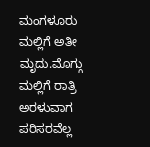ಮಂಗಳೂರು ಮಲ್ಲಿಗೆ ಅತೀ ಮೃದು.ಮೊಗ್ಗು ಮಲ್ಲಿಗೆ ರಾತ್ರಿ ಅರಳುವಾಗ ಪರಿಸರವೆಲ್ಲ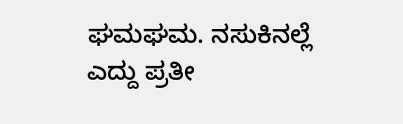ಘಮಘಮ. ನಸುಕಿನಲ್ಲೆ ಎದ್ದು ಪ್ರತೀ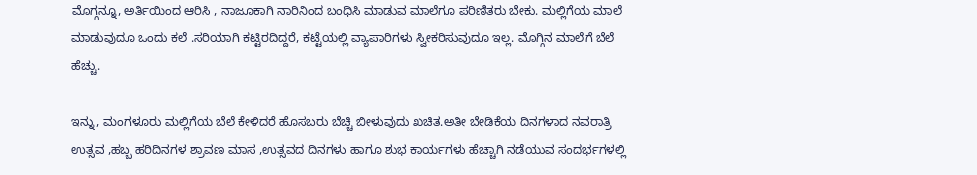ಮೊಗ್ಗನ್ನೂ, ಅರ್ತಿಯಿಂದ ಆರಿಸಿ , ನಾಜೂಕಾಗಿ ನಾರಿನಿಂದ ಬಂಧಿಸಿ ಮಾಡುವ ಮಾಲೆಗೂ ಪರಿಣಿತರು ಬೇಕು. ಮಲ್ಲಿಗೆಯ ಮಾಲೆ ಮಾಡುವುದೂ ಒಂದು ಕಲೆ .ಸರಿಯಾಗಿ ಕಟ್ಟಿರದಿದ್ದರೆ, ಕಟ್ಟೆಯಲ್ಲಿ ವ್ಯಾಪಾರಿಗಳು ಸ್ವೀಕರಿಸುವುದೂ ಇಲ್ಲ. ಮೊಗ್ಗಿನ ಮಾಲೆಗೆ ಬೆಲೆ ಹೆಚ್ಚು.

ಇನ್ನು, ಮಂಗಳೂರು ಮಲ್ಲಿಗೆಯ ಬೆಲೆ ಕೇಳಿದರೆ ಹೊಸಬರು ಬೆಚ್ಚಿ ಬೀಳುವುದು ಖಚಿತ.ಅತೀ ಬೇಡಿಕೆಯ ದಿನಗಳಾದ ನವರಾತ್ರಿ ಉತ್ಸವ ,ಹಬ್ಬ ಹರಿದಿನಗಳ ಶ್ರಾವಣ ಮಾಸ ,ಉತ್ಸವದ ದಿನಗಳು ಹಾಗೂ ಶುಭ ಕಾರ್ಯಗಳು ಹೆಚ್ಚಾಗಿ ನಡೆಯುವ ಸಂದರ್ಭಗಳಲ್ಲಿ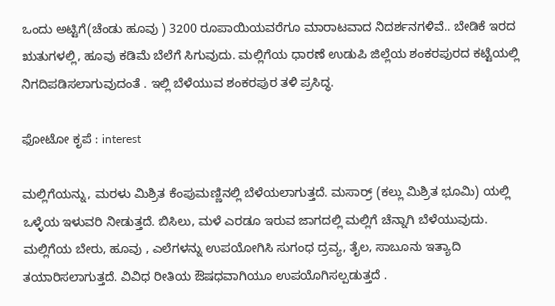ಒಂದು ಅಟ್ಟಿಗೆ(ಚೆಂಡು ಹೂವು ) 3200 ರೂಪಾಯಿಯವರೆಗೂ ಮಾರಾಟವಾದ ನಿದರ್ಶನಗಳಿವೆ.. ಬೇಡಿಕೆ ಇರದ ಋತುಗಳಲ್ಲಿ, ಹೂವು ಕಡಿಮೆ ಬೆಲೆಗೆ ಸಿಗುವುದು. ಮಲ್ಲಿಗೆಯ ಧಾರಣೆ ಉಡುಪಿ ಜಿಲ್ಲೆಯ ಶಂಕರಪುರದ ಕಟ್ಟೆಯಲ್ಲಿ ನಿಗದಿಪಡಿಸಲಾಗುವುದಂತೆ . ಇಲ್ಲಿ ಬೆಳೆಯುವ ಶಂಕರಪುರ ತಳಿ ಪ್ರಸಿದ್ಧ.

ಫೋಟೋ ಕೃಪೆ : interest

ಮಲ್ಲಿಗೆಯನ್ನು, ಮರಳು ಮಿಶ್ರಿತ ಕೆಂಪುಮಣ್ಣಿನಲ್ಲಿ ಬೆಳೆಯಲಾಗುತ್ತದೆ. ಮಸಾರ್ರ್ (ಕಲ್ಲು ಮಿಶ್ರಿತ ಭೂಮಿ) ಯಲ್ಲಿ ಒಳ್ಳೆಯ ಇಳುವರಿ ನೀಡುತ್ತದೆ. ಬಿಸಿಲು, ಮಳೆ ಎರಡೂ ಇರುವ ಜಾಗದಲ್ಲಿ ಮಲ್ಲಿಗೆ ಚೆನ್ನಾಗಿ ಬೆಳೆಯುವುದು. ಮಲ್ಲಿಗೆಯ ಬೇರು, ಹೂವು , ಎಲೆಗಳನ್ನು ಉಪಯೋಗಿಸಿ ಸುಗಂಧ ದ್ರವ್ಯ, ತೈಲ, ಸಾಬೂನು ಇತ್ಯಾದಿ ತಯಾರಿಸಲಾಗುತ್ತದೆ. ವಿವಿಧ ರೀತಿಯ ಔಷಧವಾಗಿಯೂ ಉಪಯೊಗಿಸಲ್ಪಡುತ್ತದೆ .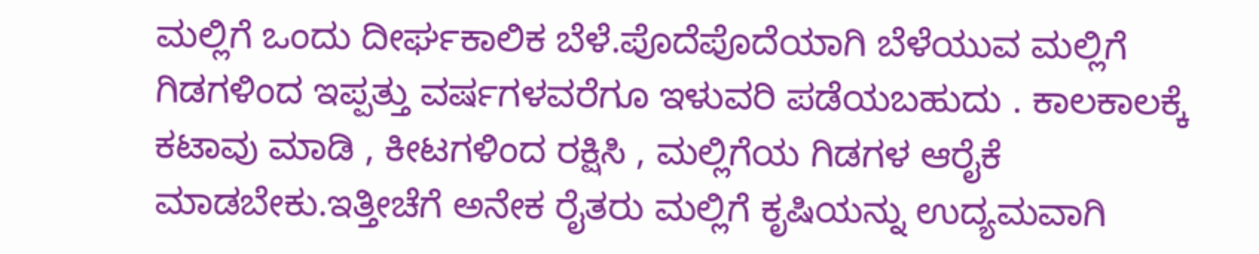ಮಲ್ಲಿಗೆ ಒಂದು ದೀರ್ಘಕಾಲಿಕ ಬೆಳೆ.ಪೊದೆಪೊದೆಯಾಗಿ ಬೆಳೆಯುವ ಮಲ್ಲಿಗೆ ಗಿಡಗಳಿಂದ ಇಪ್ಪತ್ತು ವರ್ಷಗಳವರೆಗೂ ಇಳುವರಿ ಪಡೆಯಬಹುದು . ಕಾಲಕಾಲಕ್ಕೆ ಕಟಾವು ಮಾಡಿ , ಕೀಟಗಳಿಂದ ರಕ್ಷಿಸಿ , ಮಲ್ಲಿಗೆಯ ಗಿಡಗಳ ಆರೈಕೆ ಮಾಡಬೇಕು.ಇತ್ತೀಚೆಗೆ ಅನೇಕ ರೈತರು ಮಲ್ಲಿಗೆ ಕೃಷಿಯನ್ನು ಉದ್ಯಮವಾಗಿ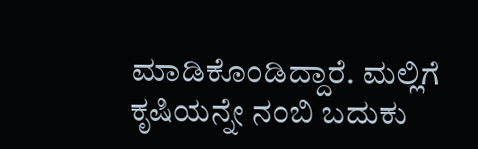ಮಾಡಿಕೊಂಡಿದ್ದಾರೆ. ಮಲ್ಲಿಗೆ ಕೃಷಿಯನ್ನೇ ನಂಬಿ ಬದುಕು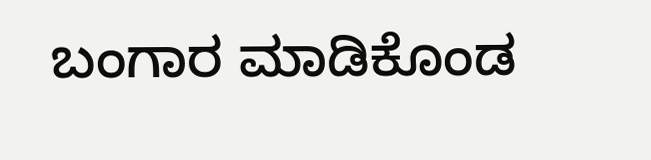ಬಂಗಾರ ಮಾಡಿಕೊಂಡ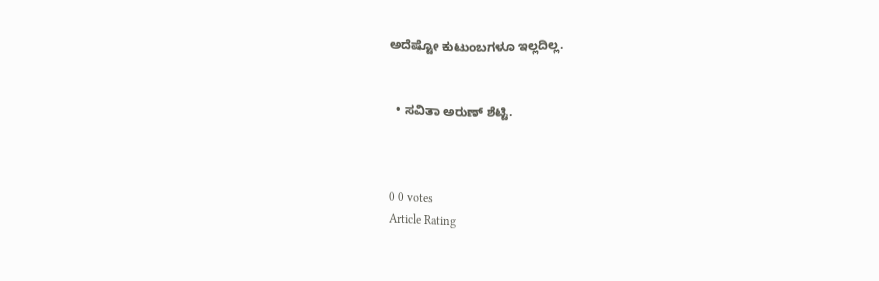ಅದೆಷ್ಟೋ ಕುಟುಂಬಗಳೂ ಇಲ್ಲದಿಲ್ಲ.


  • ಸವಿತಾ ಅರುಣ್ ಶೆಟ್ಟಿ.



0 0 votes
Article Rating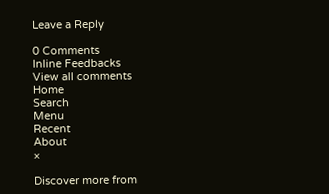Leave a Reply

0 Comments
Inline Feedbacks
View all comments
Home
Search
Menu
Recent
About
×

Discover more from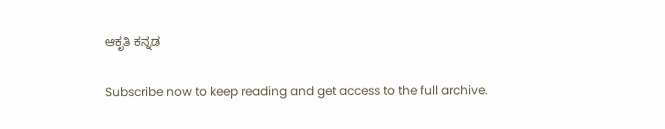ಆಕೃತಿ ಕನ್ನಡ

Subscribe now to keep reading and get access to the full archive.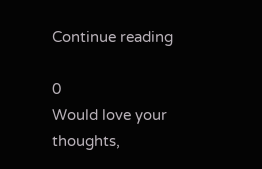Continue reading

0
Would love your thoughts,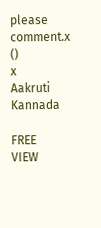please comment.x
()
x
Aakruti Kannada

FREE
VIEW